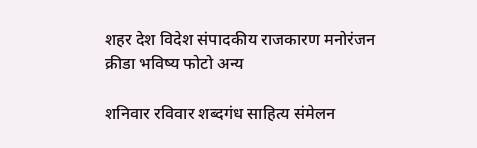शहर देश विदेश संपादकीय राजकारण मनोरंजन क्रीडा भविष्य फोटो अन्य

शनिवार रविवार शब्दगंध साहित्य संमेलन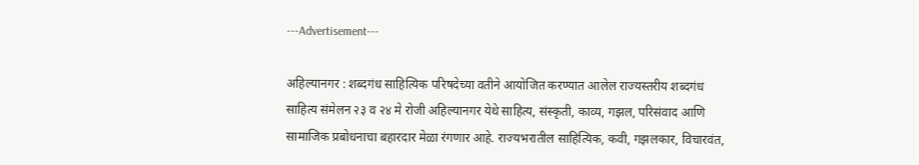---Advertisement---

अहिल्यानगर : शब्दगंध साहित्यिक परिषदेच्या वतीने आयोजित करण्यात आलेल राज्यस्तरीय शब्दगंध साहित्य संमेलन २३ व २४ मे रोजी अहिल्यानगर येथे साहित्य, संस्कृती, काव्य, गझल, परिसंवाद आणि सामाजिक प्रबोधनाचा बहारदार मेळा रंगणार आहे. राज्यभरातील साहित्यिक, कवी, गझलकार, विचारवंत,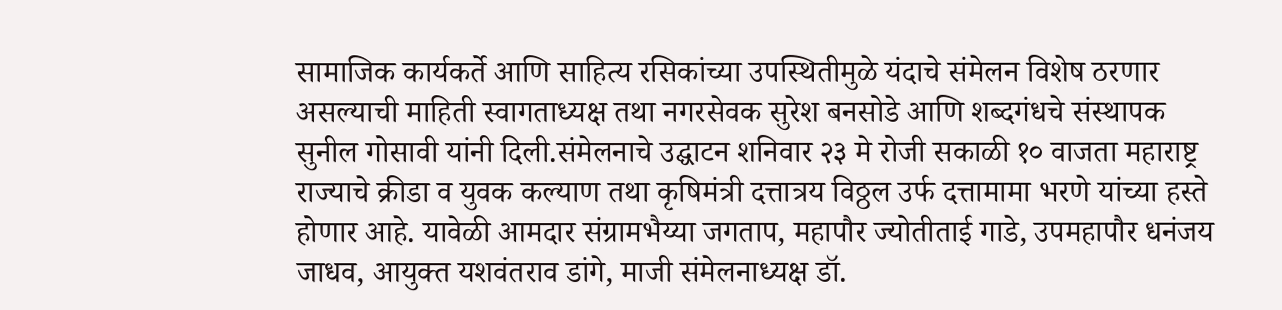सामाजिक कार्यकर्ते आणि साहित्य रसिकांच्या उपस्थितीमुळे यंदाचे संमेलन विशेष ठरणार असल्याची माहिती स्वागताध्यक्ष तथा नगरसेवक सुरेश बनसोडे आणि शब्दगंधचे संस्थापक सुनील गोसावी यांनी दिली.संमेलनाचे उद्घाटन शनिवार २३ मे रोजी सकाळी १० वाजता महाराष्ट्र राज्याचे क्रीडा व युवक कल्याण तथा कृषिमंत्री दत्तात्रय विठ्ठल उर्फ दत्तामामा भरणे यांच्या हस्ते होणार आहे. यावेळी आमदार संग्रामभैय्या जगताप, महापौर ज्योतीताई गाडे, उपमहापौर धनंजय जाधव, आयुक्त यशवंतराव डांगे, माजी संमेलनाध्यक्ष डॉ.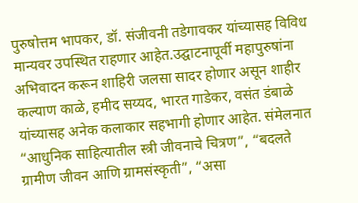पुरुषोत्तम भापकर, डॉ. संजीवनी तडेगावकर यांच्यासह विविध मान्यवर उपस्थित राहणार आहेत.उद्घाटनापूर्वी महापुरुषांना अभिवादन करून शाहिरी जलसा सादर होणार असून शाहीर कल्याण काळे, हमीद सय्यद, भारत गाडेकर, वसंत डंबाळे यांच्यासह अनेक कलाकार सहभागी होणार आहेत. संमेलनात “आधुनिक साहित्यातील स्त्री जीवनाचे चित्रण”, “बदलते ग्रामीण जीवन आणि ग्रामसंस्कृती”, “असा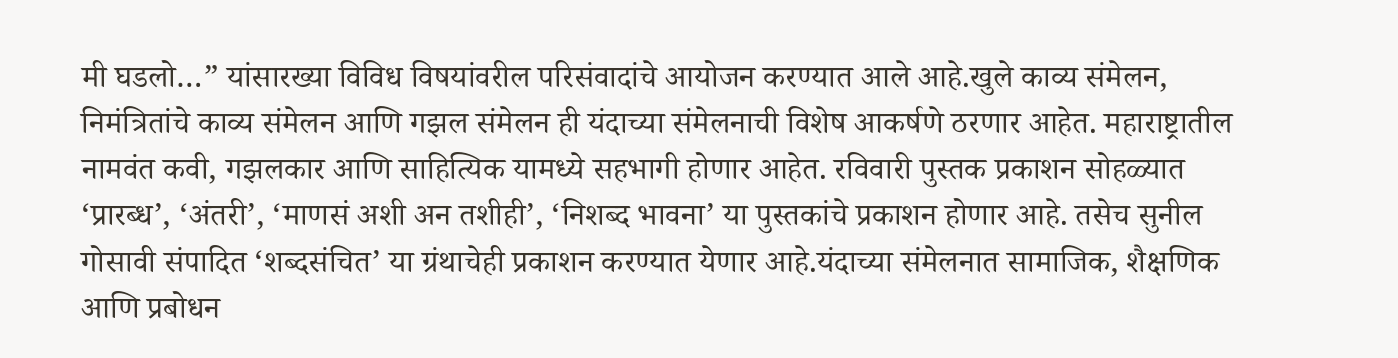मी घडलो…” यांसारख्या विविध विषयांवरील परिसंवादांचे आयोजन करण्यात आले आहे.खुले काव्य संमेलन, निमंत्रितांचे काव्य संमेलन आणि गझल संमेलन ही यंदाच्या संमेलनाची विशेष आकर्षणे ठरणार आहेत. महाराष्ट्रातील नामवंत कवी, गझलकार आणि साहित्यिक यामध्ये सहभागी होणार आहेत. रविवारी पुस्तक प्रकाशन सोहळ्यात ‘प्रारब्ध’, ‘अंतरी’, ‘माणसं अशी अन तशीही’, ‘निशब्द भावना’ या पुस्तकांचे प्रकाशन होणार आहे. तसेच सुनील गोसावी संपादित ‘शब्दसंचित’ या ग्रंथाचेही प्रकाशन करण्यात येणार आहे.यंदाच्या संमेलनात सामाजिक, शैक्षणिक आणि प्रबोधन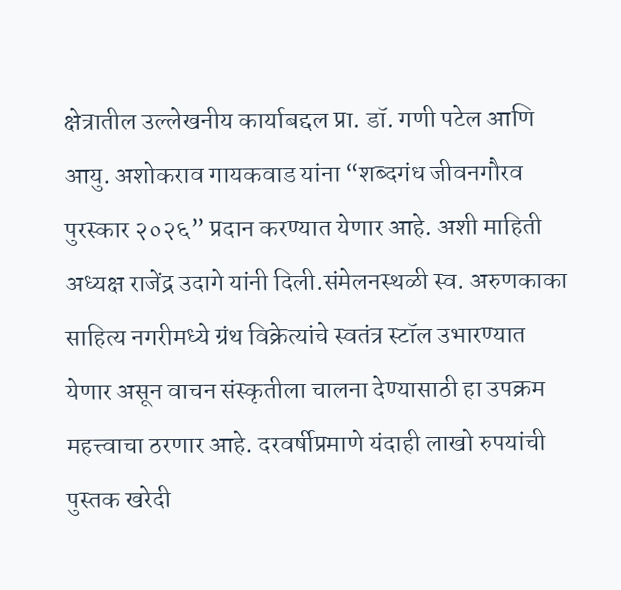क्षेत्रातील उल्लेखनीय कार्याबद्दल प्रा. डॉ. गणी पटेल आणि आयु. अशोकराव गायकवाड यांना “शब्दगंध जीवनगौरव पुरस्कार २०२६” प्रदान करण्यात येणार आहे. अशी माहिती अध्यक्ष राजेंद्र उदागे यांनी दिली.संमेलनस्थळी स्व. अरुणकाका साहित्य नगरीमध्ये ग्रंथ विक्रेत्यांचे स्वतंत्र स्टॉल उभारण्यात येणार असून वाचन संस्कृतीला चालना देण्यासाठी हा उपक्रम महत्त्वाचा ठरणार आहे. दरवर्षीप्रमाणे यंदाही लाखो रुपयांची पुस्तक खरेदी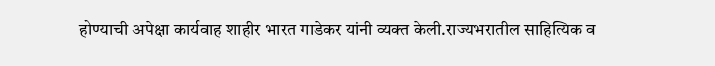होण्याची अपेक्षा कार्यवाह शाहीर भारत गाडेकर यांनी व्यक्त केली.राज्यभरातील साहित्यिक व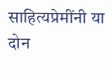साहित्यप्रेमींनी या दोन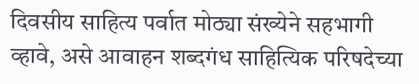दिवसीय साहित्य पर्वात मोठ्या संख्येने सहभागी व्हावे, असे आवाहन शब्दगंध साहित्यिक परिषदेच्या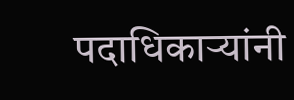पदाधिकाऱ्यांनी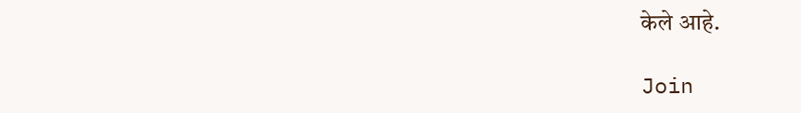केले आहे.

Join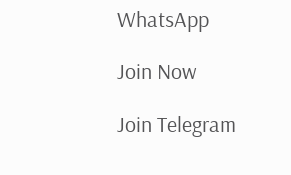WhatsApp

Join Now

Join Telegram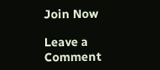Join Now

Leave a Comment